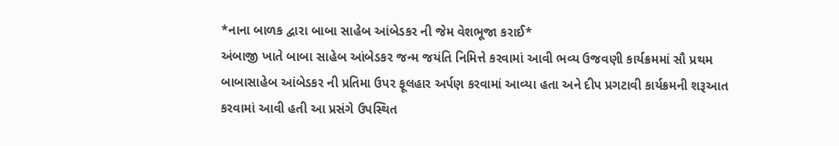*નાના બાળક દ્વારા બાબા સાહેબ આંબેડકર ની જેમ વેશભૂજા કરાઈ*
અંબાજી ખાતે બાબા સાહેબ આંબેડકર જન્મ જયંતિ નિમિત્તે કરવામાં આવી ભવ્ય ઉજવણી કાર્યક્રમમાં સૌ પ્રથમ બાબાસાહેબ આંબેડકર ની પ્રતિમા ઉપર ફૂલહાર અર્પણ કરવામાં આવ્યા હતા અને દીપ પ્રગટાવી કાર્યક્રમની શરૂઆત કરવામાં આવી હતી આ પ્રસંગે ઉપસ્થિત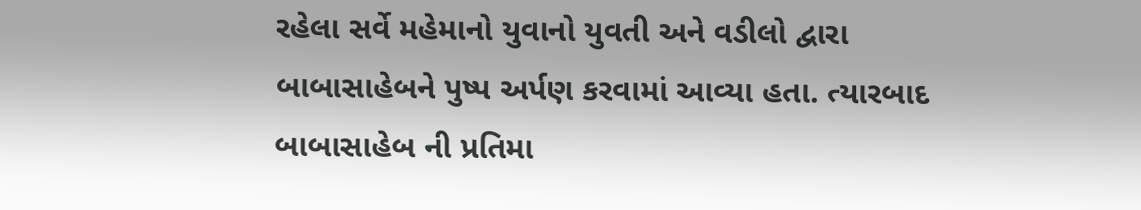રહેલા સર્વે મહેમાનો યુવાનો યુવતી અને વડીલો દ્વારા બાબાસાહેબને પુષ્પ અર્પણ કરવામાં આવ્યા હતા. ત્યારબાદ બાબાસાહેબ ની પ્રતિમા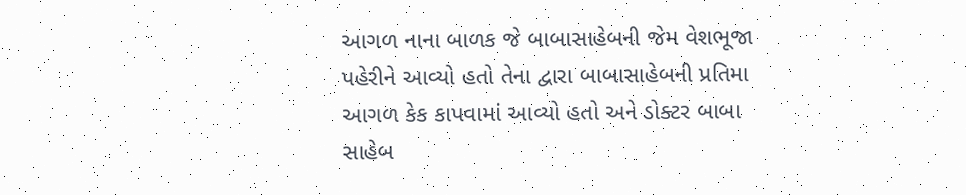આગળ નાના બાળક જે બાબાસાહેબની જેમ વેશભૂજા પહેરીને આવ્યો હતો તેના દ્વારા બાબાસાહેબની પ્રતિમા આગળ કેક કાપવામાં આવ્યો હતો અને ડોક્ટર બાબા સાહેબ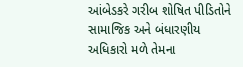આંબેડકરે ગરીબ શોષિત પીડિતોને સામાજિક અને બંધારણીય અધિકારો મળે તેમના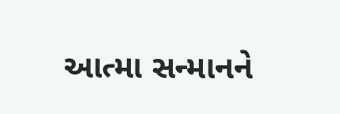આત્મા સન્માનને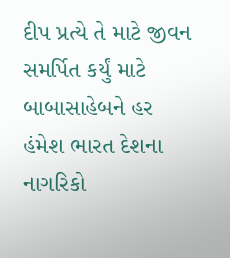દીપ પ્રત્યે તે માટે જીવન સમર્પિત કર્યું માટે બાબાસાહેબને હર હંમેશ ભારત દેશના નાગરિકો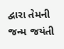દ્વારા તેમની જન્મ જયંતી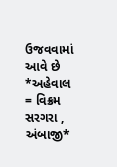ઉજવવામાં આવે છે
*અહેવાલ = વિક્રમ સરગરા , અંબાજી*